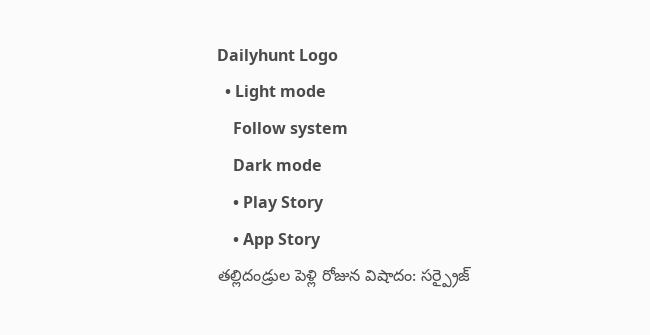Dailyhunt Logo
  • Light mode
    Follow system
    Dark mode
    • Play Story
    • App Story
తల్లిదండ్రుల పెళ్లి రోజున విషాదం: సర్ప్రైజ్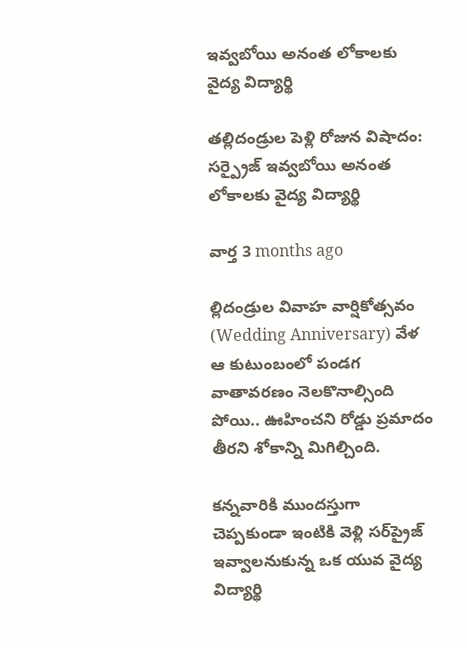ఇవ్వబోయి అనంత లోకాలకు వైద్య విద్యార్థి

తల్లిదండ్రుల పెళ్లి రోజున విషాదం: సర్ప్రైజ్ ఇవ్వబోయి అనంత లోకాలకు వైద్య విద్యార్థి

వార్త 3 months ago

ల్లిదండ్రుల వివాహ వార్షికోత్సవం (Wedding Anniversary) వేళ ఆ కుటుంబంలో పండగ వాతావరణం నెలకొనాల్సింది పోయి.. ఊహించని రోడ్డు ప్రమాదం తీరని శోకాన్ని మిగిల్చింది.

కన్నవారికి ముందస్తుగా చెప్పకుండా ఇంటికి వెళ్లి సర్‌ప్రైజ్‌ ఇవ్వాలనుకున్న ఒక యువ వైద్య విద్యార్థి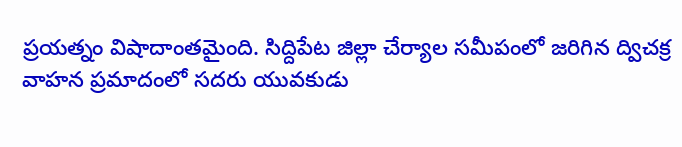ప్రయత్నం విషాదాంతమైంది. సిద్దిపేట జిల్లా చేర్యాల సమీపంలో జరిగిన ద్విచక్ర వాహన ప్రమాదంలో సదరు యువకుడు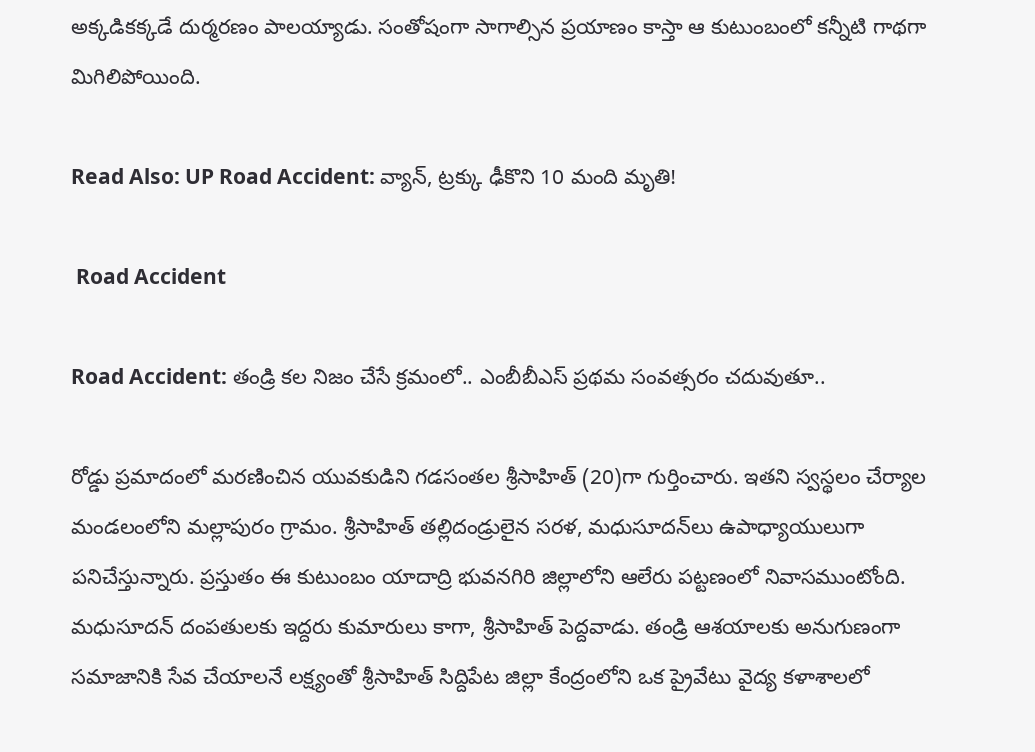అక్కడికక్కడే దుర్మరణం పాలయ్యాడు. సంతోషంగా సాగాల్సిన ప్రయాణం కాస్తా ఆ కుటుంబంలో కన్నీటి గాథగా మిగిలిపోయింది.

Read Also: UP Road Accident: వ్యాన్, ట్రక్కు ఢీకొని 10 మంది మృతి!

 Road Accident

Road Accident: తండ్రి కల నిజం చేసే క్రమంలో.. ఎంబీబీఎస్ ప్రథమ సంవత్సరం చదువుతూ..

రోడ్డు ప్రమాదంలో మరణించిన యువకుడిని గడసంతల శ్రీసాహిత్‌ (20)గా గుర్తించారు. ఇతని స్వస్థలం చేర్యాల మండలంలోని మల్లాపురం గ్రామం. శ్రీసాహిత్ తల్లిదండ్రులైన సరళ, మధుసూదన్‌లు ఉపాధ్యాయులుగా పనిచేస్తున్నారు. ప్రస్తుతం ఈ కుటుంబం యాదాద్రి భువనగిరి జిల్లాలోని ఆలేరు పట్టణంలో నివాసముంటోంది. మధుసూదన్ దంపతులకు ఇద్దరు కుమారులు కాగా, శ్రీసాహిత్‌ పెద్దవాడు. తండ్రి ఆశయాలకు అనుగుణంగా సమాజానికి సేవ చేయాలనే లక్ష్యంతో శ్రీసాహిత్ సిద్దిపేట జిల్లా కేంద్రంలోని ఒక ప్రైవేటు వైద్య కళాశాలలో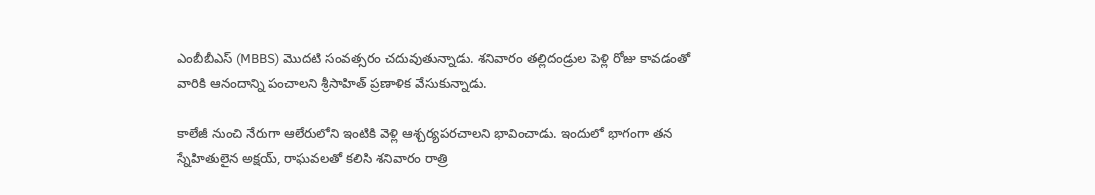ఎంబీబీఎస్‌ (MBBS) మొదటి సంవత్సరం చదువుతున్నాడు. శనివారం తల్లిదండ్రుల పెళ్లి రోజు కావడంతో వారికి ఆనందాన్ని పంచాలని శ్రీసాహిత్‌ ప్రణాళిక వేసుకున్నాడు.

కాలేజీ నుంచి నేరుగా ఆలేరులోని ఇంటికి వెళ్లి ఆశ్చర్యపరచాలని భావించాడు. ఇందులో భాగంగా తన స్నేహితులైన అక్షయ్‌, రాఘవలతో కలిసి శనివారం రాత్రి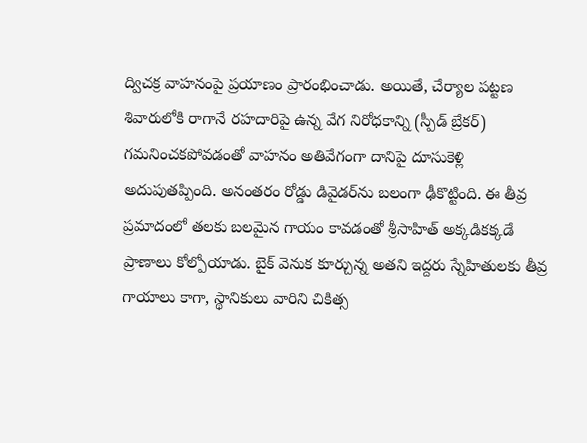ద్విచక్ర వాహనంపై ప్రయాణం ప్రారంభించాడు. అయితే, చేర్యాల పట్టణ శివారులోకి రాగానే రహదారిపై ఉన్న వేగ నిరోధకాన్ని (స్పీడ్ బ్రేకర్) గమనించకపోవడంతో వాహనం అతివేగంగా దానిపై దూసుకెళ్లి అదుపుతప్పింది. అనంతరం రోడ్డు డివైడర్‌ను బలంగా ఢీకొట్టింది. ఈ తీవ్ర ప్రమాదంలో తలకు బలమైన గాయం కావడంతో శ్రీసాహిత్‌ అక్కడికక్కడే ప్రాణాలు కోల్పోయాడు. బైక్ వెనుక కూర్చున్న అతని ఇద్దరు స్నేహితులకు తీవ్ర గాయాలు కాగా, స్థానికులు వారిని చికిత్స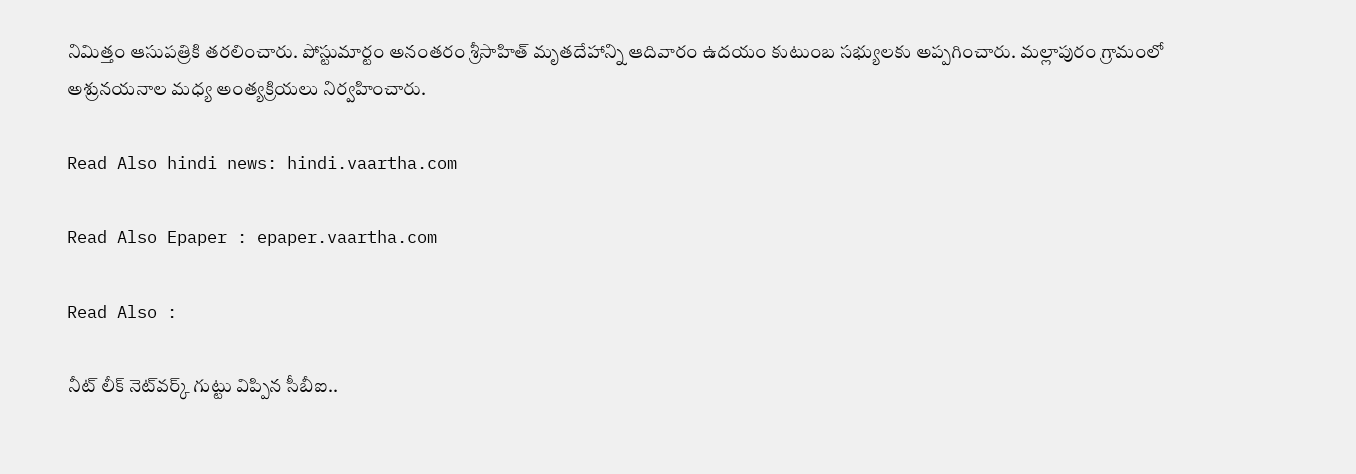నిమిత్తం ఆసుపత్రికి తరలించారు. పోస్టుమార్టం అనంతరం శ్రీసాహిత్‌ మృతదేహాన్ని ఆదివారం ఉదయం కుటుంబ సభ్యులకు అప్పగించారు. మల్లాపురం గ్రామంలో అశ్రునయనాల మధ్య అంత్యక్రియలు నిర్వహించారు.

Read Also hindi news: hindi.vaartha.com

Read Also Epaper : epaper.vaartha.com

Read Also :

నీట్ లీక్ నెట్‌వర్క్ గుట్టు విప్పిన సీబీఐ..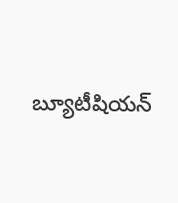బ్యూటీషియన్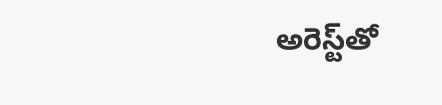అరెస్ట్‌తో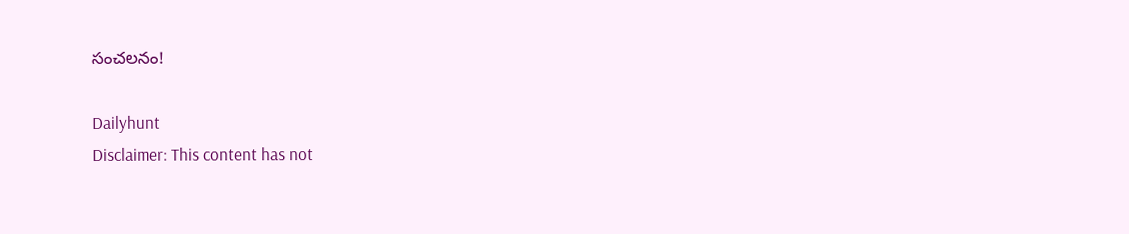సంచలనం!

Dailyhunt
Disclaimer: This content has not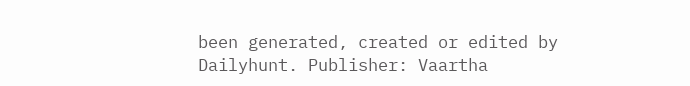been generated, created or edited by Dailyhunt. Publisher: Vaartha